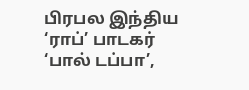பிரபல இந்திய ‘ராப்’ பாடகர் ‘பால் டப்பா’,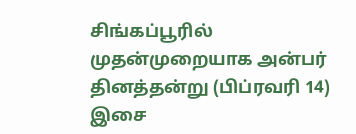சிங்கப்பூரில் முதன்முறையாக அன்பர் தினத்தன்று (பிப்ரவரி 14) இசை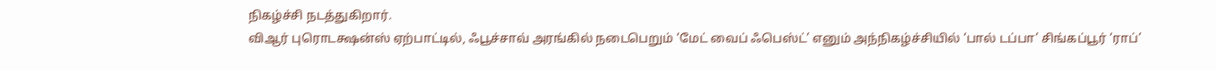நிகழ்ச்சி நடத்துகிறார்.
விஆர் புரொடக்ஷன்ஸ் ஏற்பாட்டில், ஃபூச்சாவ் அரங்கில் நடைபெறும் ‘மேட் வைப் ஃபெஸ்ட்’ எனும் அந்நிகழ்ச்சியில் ‘பால் டப்பா’ சிங்கப்பூர் ‘ராப்’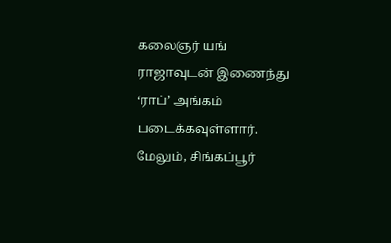கலைஞர் யங் ராஜாவுடன் இணைந்து ‘ராப்’ அங்கம் படைக்கவுள்ளார்.
மேலும், சிங்கப்பூர்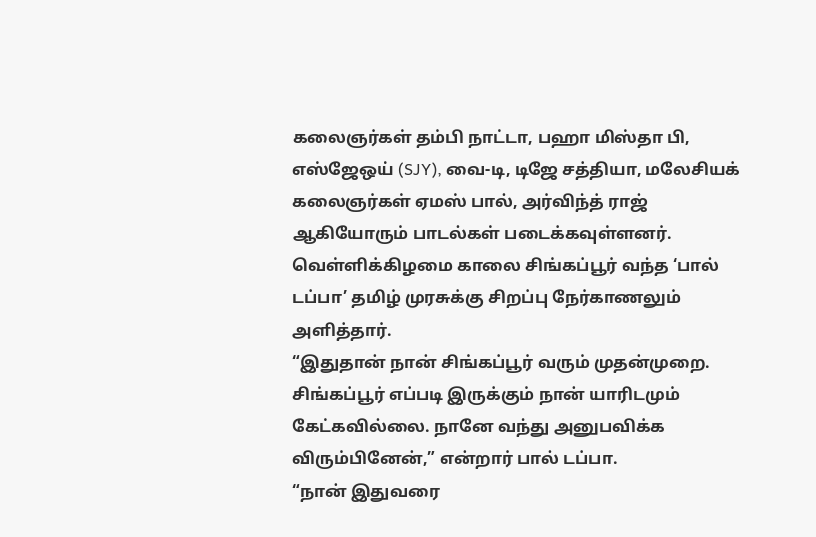கலைஞர்கள் தம்பி நாட்டா, பஹா மிஸ்தா பி, எஸ்ஜேஒய் (SJY), வை-டி, டிஜே சத்தியா, மலேசியக் கலைஞர்கள் ஏமஸ் பால், அர்விந்த் ராஜ் ஆகியோரும் பாடல்கள் படைக்கவுள்ளனர்.
வெள்ளிக்கிழமை காலை சிங்கப்பூர் வந்த ‘பால் டப்பா’ தமிழ் முரசுக்கு சிறப்பு நேர்காணலும் அளித்தார்.
“இதுதான் நான் சிங்கப்பூர் வரும் முதன்முறை. சிங்கப்பூர் எப்படி இருக்கும் நான் யாரிடமும் கேட்கவில்லை. நானே வந்து அனுபவிக்க விரும்பினேன்,” என்றார் பால் டப்பா.
“நான் இதுவரை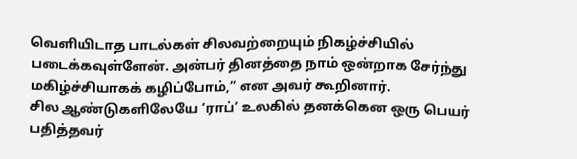வெளியிடாத பாடல்கள் சிலவற்றையும் நிகழ்ச்சியில் படைக்கவுள்ளேன். அன்பர் தினத்தை நாம் ஒன்றாக சேர்ந்து மகிழ்ச்சியாகக் கழிப்போம்,” என அவர் கூறினார்.
சில ஆண்டுகளிலேயே ‘ராப்’ உலகில் தனக்கென ஒரு பெயர் பதித்தவர்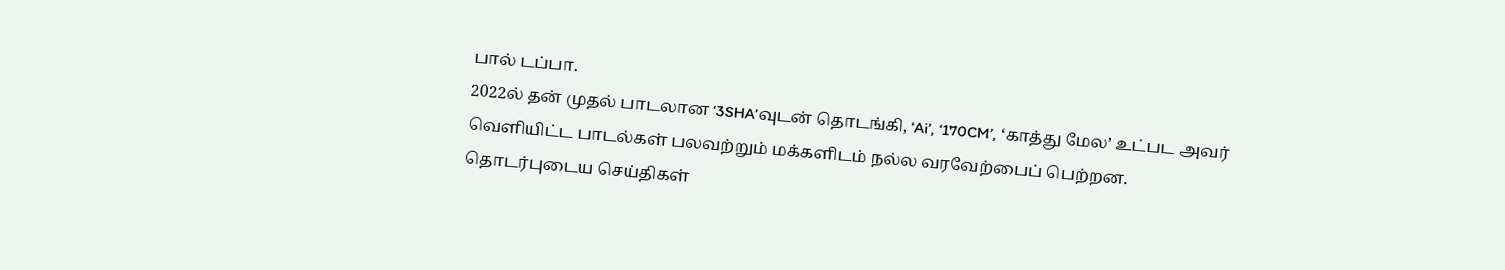பால் டப்பா.
2022ல் தன் முதல் பாடலான ‘3SHA’வுடன் தொடங்கி, ‘Ai’, ‘170CM’, ‘காத்து மேல’ உட்பட அவர் வெளியிட்ட பாடல்கள் பலவற்றும் மக்களிடம் நல்ல வரவேற்பைப் பெற்றன.
தொடர்புடைய செய்திகள்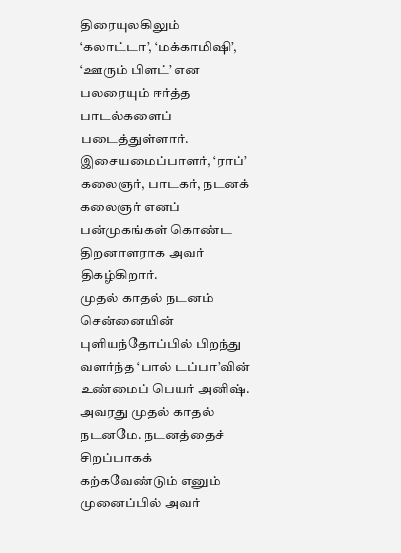திரையுலகிலும் ‘கலாட்டா’, ‘மக்காமிஷி’, ‘ஊரும் பிளட்’ என பலரையும் ஈர்த்த பாடல்களைப் படைத்துள்ளார். இசையமைப்பாளர், ‘ராப்’ கலைஞர், பாடகர், நடனக் கலைஞர் எனப் பன்முகங்கள் கொண்ட திறனாளராக அவர் திகழ்கிறார்.
முதல் காதல் நடனம்
சென்னையின் புளியந்தோப்பில் பிறந்து வளர்ந்த ‘பால் டப்பா’வின் உண்மைப் பெயர் அனிஷ். அவரது முதல் காதல் நடனமே. நடனத்தைச் சிறப்பாகக் கற்கவேண்டும் எனும் முனைப்பில் அவர்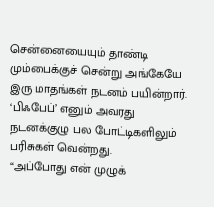சென்னையையும் தாண்டி மும்பைக்குச் சென்று அங்கேயே இரு மாதங்கள் நடனம் பயின்றார்.
‘பிஃபேப்’ எனும் அவரது நடனக்குழு பல போட்டிகளிலும் பரிசுகள் வென்றது.
“அப்போது என் முழுக்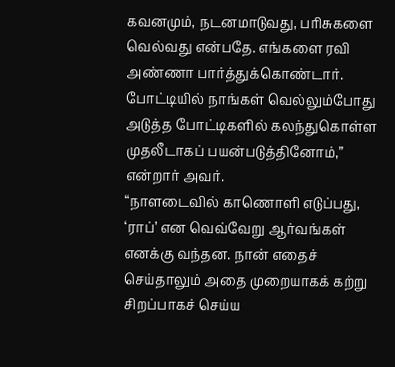கவனமும், நடனமாடுவது, பரிசுகளை வெல்வது என்பதே. எங்களை ரவி அண்ணா பார்த்துக்கொண்டார். போட்டியில் நாங்கள் வெல்லும்போது அடுத்த போட்டிகளில் கலந்துகொள்ள முதலீடாகப் பயன்படுத்தினோம்,” என்றார் அவர்.
“நாளடைவில் காணொளி எடுப்பது, ‘ராப்’ என வெவ்வேறு ஆர்வங்கள் எனக்கு வந்தன. நான் எதைச் செய்தாலும் அதை முறையாகக் கற்று சிறப்பாகச் செய்ய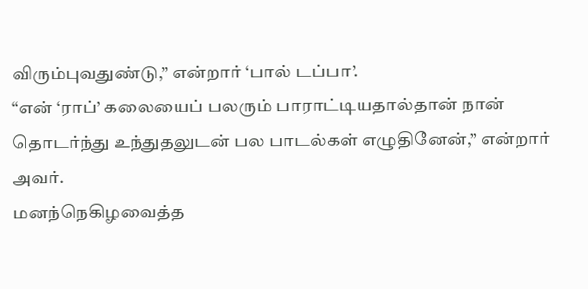விரும்புவதுண்டு,” என்றார் ‘பால் டப்பா’.
“என் ‘ராப்’ கலையைப் பலரும் பாராட்டியதால்தான் நான் தொடர்ந்து உந்துதலுடன் பல பாடல்கள் எழுதினேன்,” என்றார் அவர்.
மனந்நெகிழவைத்த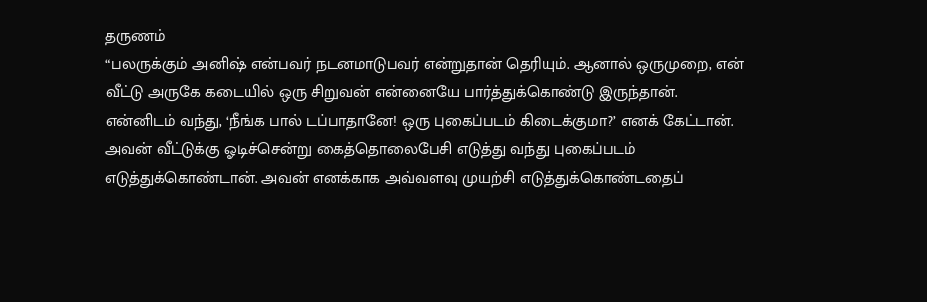தருணம்
“பலருக்கும் அனிஷ் என்பவர் நடனமாடுபவர் என்றுதான் தெரியும். ஆனால் ஒருமுறை, என் வீட்டு அருகே கடையில் ஒரு சிறுவன் என்னையே பார்த்துக்கொண்டு இருந்தான். என்னிடம் வந்து, ‘நீங்க பால் டப்பாதானே! ஒரு புகைப்படம் கிடைக்குமா?’ எனக் கேட்டான். அவன் வீட்டுக்கு ஓடிச்சென்று கைத்தொலைபேசி எடுத்து வந்து புகைப்படம் எடுத்துக்கொண்டான். அவன் எனக்காக அவ்வளவு முயற்சி எடுத்துக்கொண்டதைப்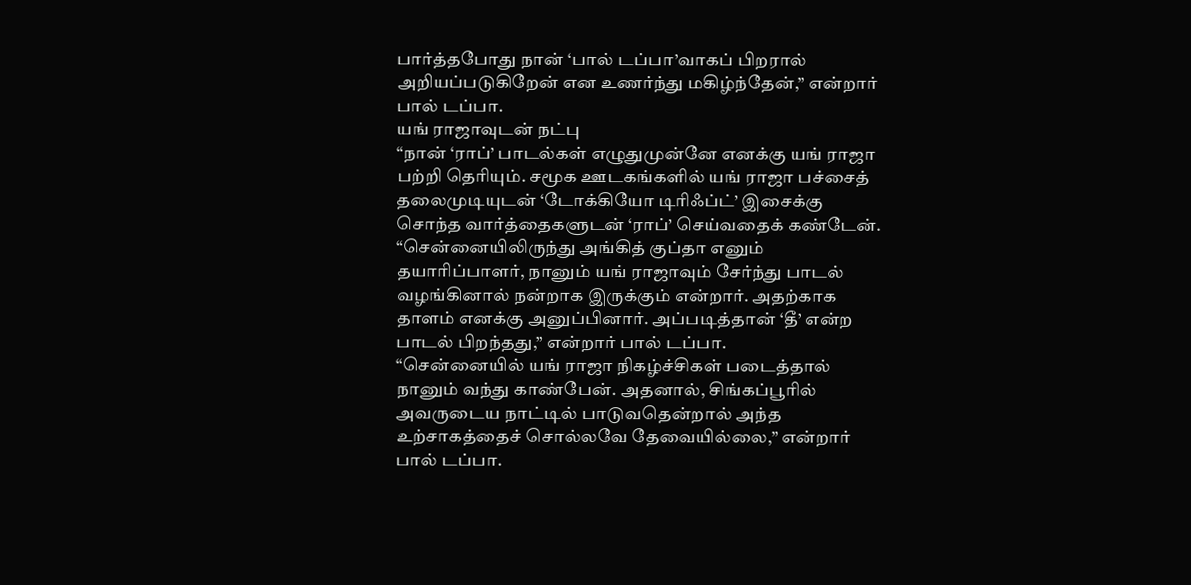பார்த்தபோது நான் ‘பால் டப்பா’வாகப் பிறரால் அறியப்படுகிறேன் என உணர்ந்து மகிழ்ந்தேன்,” என்றார் பால் டப்பா.
யங் ராஜாவுடன் நட்பு
“நான் ‘ராப்’ பாடல்கள் எழுதுமுன்னே எனக்கு யங் ராஜா பற்றி தெரியும். சமூக ஊடகங்களில் யங் ராஜா பச்சைத் தலைமுடியுடன் ‘டோக்கியோ டிரிஃப்ட்’ இசைக்கு சொந்த வார்த்தைகளுடன் ‘ராப்’ செய்வதைக் கண்டேன்.
“சென்னையிலிருந்து அங்கித் குப்தா எனும் தயாரிப்பாளர், நானும் யங் ராஜாவும் சேர்ந்து பாடல் வழங்கினால் நன்றாக இருக்கும் என்றார். அதற்காக தாளம் எனக்கு அனுப்பினார். அப்படித்தான் ‘தீ’ என்ற பாடல் பிறந்தது,” என்றார் பால் டப்பா.
“சென்னையில் யங் ராஜா நிகழ்ச்சிகள் படைத்தால் நானும் வந்து காண்பேன். அதனால், சிங்கப்பூரில் அவருடைய நாட்டில் பாடுவதென்றால் அந்த உற்சாகத்தைச் சொல்லவே தேவையில்லை,” என்றார் பால் டப்பா.